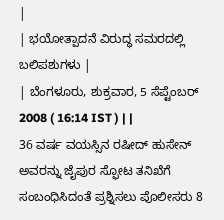|
| ಭಯೋತ್ಪಾದನೆ ವಿರುದ್ಧ ಸಮರದಲ್ಲಿ ಬಲಿಪಶುಗಳು |
| ಬೆಂಗಳೂರು, ಶುಕ್ರವಾರ, 5 ಸೆಪ್ಟೆಂಬರ್ 2008 ( 16:14 IST ) | |
36 ವರ್ಷ ವಯಸ್ಸಿನ ರಷೀದ್ ಹುಸೇನ್ ಅವರನ್ನು ಜೈಪುರ ಸ್ಫೋಟ ತನಿಖೆಗೆ ಸಂಬಂಧಿಸಿದಂತೆ ಪ್ರಶ್ನಿಸಲು ಪೊಲೀಸರು 8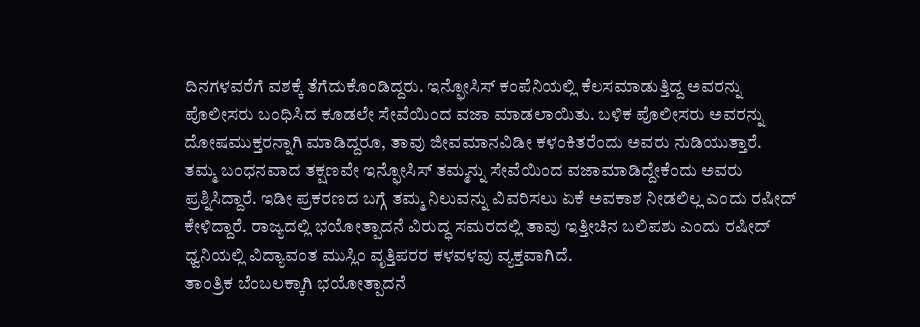ದಿನಗಳವರೆಗೆ ವಶಕ್ಕೆ ತೆಗೆದುಕೊಂಡಿದ್ದರು. ಇನ್ಫೋಸಿಸ್ ಕಂಪೆನಿಯಲ್ಲಿ ಕೆಲಸಮಾಡುತ್ತಿದ್ದ ಅವರನ್ನು ಪೊಲೀಸರು ಬಂಧಿಸಿದ ಕೂಡಲೇ ಸೇವೆಯಿಂದ ವಜಾ ಮಾಡಲಾಯಿತು. ಬಳಿಕ ಪೊಲೀಸರು ಅವರನ್ನು ದೋಷಮುಕ್ತರನ್ನಾಗಿ ಮಾಡಿದ್ದರೂ, ತಾವು ಜೀವಮಾನವಿಡೀ ಕಳಂಕಿತರೆಂದು ಅವರು ನುಡಿಯುತ್ತಾರೆ.
ತಮ್ಮ ಬಂಧನವಾದ ತಕ್ಷಣವೇ ಇನ್ಫೋಸಿಸ್ ತಮ್ಮನ್ನು ಸೇವೆಯಿಂದ ವಜಾಮಾಡಿದ್ದೇಕೆಂದು ಅವರು ಪ್ರಶ್ನಿಸಿದ್ದಾರೆ. ಇಡೀ ಪ್ರಕರಣದ ಬಗ್ಗೆ ತಮ್ಮ ನಿಲುವನ್ನು ವಿವರಿಸಲು ಏಕೆ ಅವಕಾಶ ನೀಡಲಿಲ್ಲ ಎಂದು ರಷೀದ್ ಕೇಳಿದ್ದಾರೆ. ರಾಜ್ಯದಲ್ಲಿ ಭಯೋತ್ಪಾದನೆ ವಿರುದ್ಧ ಸಮರದಲ್ಲಿ ತಾವು ಇತ್ತೀಚಿನ ಬಲಿಪಶು ಎಂದು ರಷೀದ್ ಧ್ವನಿಯಲ್ಲಿ ವಿದ್ಯಾವಂತ ಮುಸ್ಲಿಂ ವೃತ್ತಿಪರರ ಕಳವಳವು ವ್ಯಕ್ತವಾಗಿದೆ.
ತಾಂತ್ರಿಕ ಬೆಂಬಲಕ್ಕಾಗಿ ಭಯೋತ್ಪಾದನೆ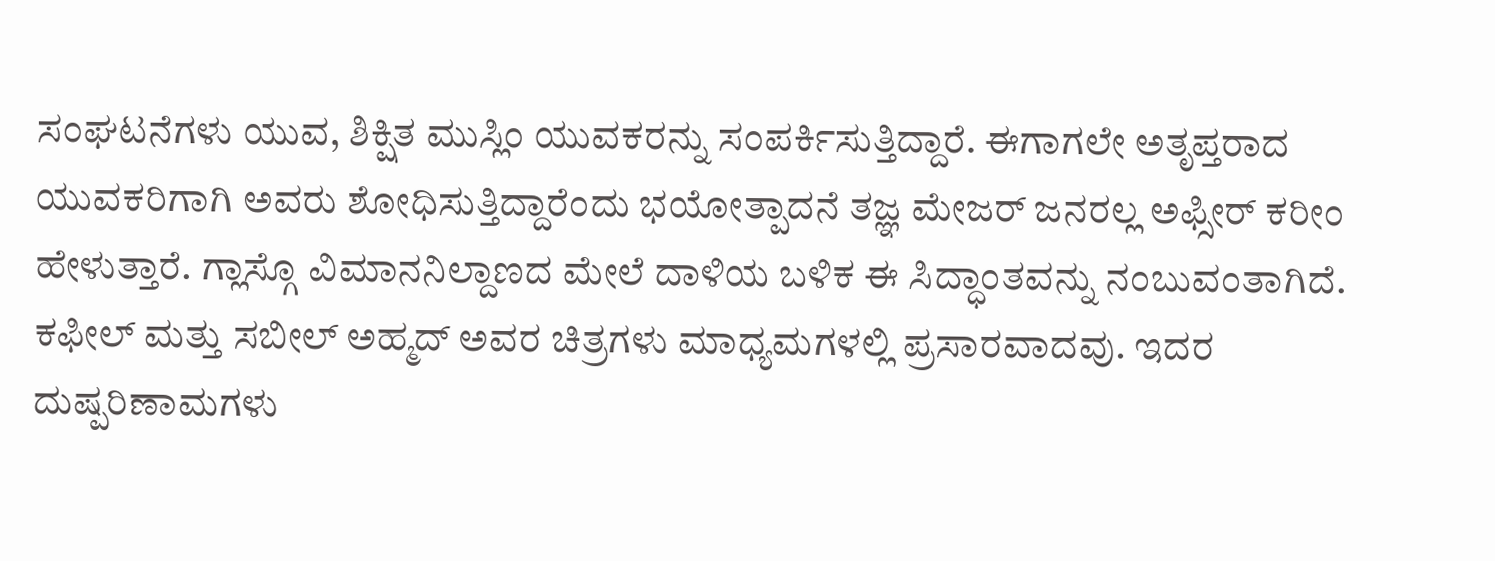ಸಂಘಟನೆಗಳು ಯುವ, ಶಿಕ್ಷಿತ ಮುಸ್ಲಿಂ ಯುವಕರನ್ನು ಸಂಪರ್ಕಿಸುತ್ತಿದ್ದಾರೆ. ಈಗಾಗಲೇ ಅತೃಪ್ತರಾದ ಯುವಕರಿಗಾಗಿ ಅವರು ಶೋಧಿಸುತ್ತಿದ್ದಾರೆಂದು ಭಯೋತ್ಪಾದನೆ ತಜ್ಞ ಮೇಜರ್ ಜನರಲ್ಲ ಅಫ್ಸೀರ್ ಕರೀಂ ಹೇಳುತ್ತಾರೆ. ಗ್ಲಾಸ್ಗೊ ವಿಮಾನನಿಲ್ದಾಣದ ಮೇಲೆ ದಾಳಿಯ ಬಳಿಕ ಈ ಸಿದ್ಧಾಂತವನ್ನು ನಂಬುವಂತಾಗಿದೆ.
ಕಫೀಲ್ ಮತ್ತು ಸಬೀಲ್ ಅಹ್ಮದ್ ಅವರ ಚಿತ್ರಗಳು ಮಾಧ್ಯಮಗಳಲ್ಲಿ ಪ್ರಸಾರವಾದವು. ಇದರ ದುಷ್ಪರಿಣಾಮಗಳು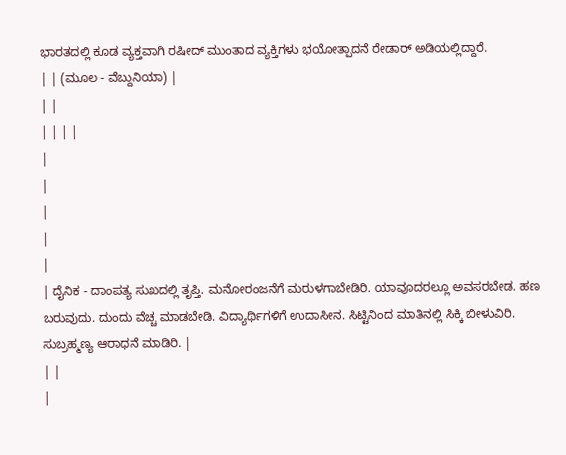ಭಾರತದಲ್ಲಿ ಕೂಡ ವ್ಯಕ್ತವಾಗಿ ರಷೀದ್ ಮುಂತಾದ ವ್ಯಕ್ತಿಗಳು ಭಯೋತ್ಪಾದನೆ ರೇಡಾರ್ ಅಡಿಯಲ್ಲಿದ್ದಾರೆ.
| | (ಮೂಲ - ವೆಬ್ದುನಿಯಾ) |
| |
| | | |
|
|
|
|
|
| ದೈನಿಕ - ದಾಂಪತ್ಯ ಸುಖದಲ್ಲಿ ತೃಪ್ತಿ. ಮನೋರಂಜನೆಗೆ ಮರುಳಗಾಬೇಡಿರಿ. ಯಾವೂದರಲ್ಲೂ ಅವಸರಬೇಡ. ಹಣ ಬರುವುದು. ದುಂದು ವೆಚ್ಚ ಮಾಡಬೇಡಿ. ವಿದ್ಯಾರ್ಥಿಗಳಿಗೆ ಉದಾಸೀನ. ಸಿಟ್ಟಿನಿಂದ ಮಾತಿನಲ್ಲಿ ಸಿಕ್ಕಿ ಬೀಳುವಿರಿ. ಸುಬ್ರಹ್ಮಣ್ಯ ಆರಾಧನೆ ಮಾಡಿರಿ. |
| |
|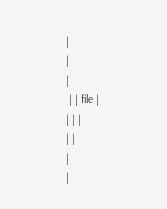|
|
|
 | | file |
| | |
| |
|
|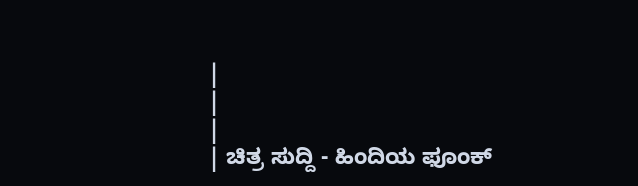|
|
|
| ಚಿತ್ರ ಸುದ್ದಿ - ಹಿಂದಿಯ ಫೂಂಕ್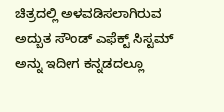ಚಿತ್ರದಲ್ಲಿ ಅಳವಡಿಸಲಾಗಿರುವ ಅದ್ಬುತ ಸೌಂಡ್ ಎಫೆಕ್ಟ್ ಸಿಸ್ಟಮ್ ಅನ್ನು ಇದೀಗ ಕನ್ನಡದಲ್ಲೂ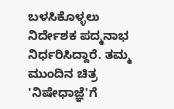ಬಳಸಿಕೊಳ್ಳಲು ನಿರ್ದೇಶಕ ಪದ್ಮನಾಭ ನಿರ್ಧರಿಸಿದ್ದಾರೆ. ತಮ್ಮ ಮುಂದಿನ ಚಿತ್ರ 'ನಿಷೇಧಾಜ್ಞೆ'ಗೆ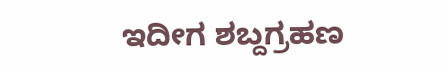ಇದೀಗ ಶಬ್ದಗ್ರಹಣ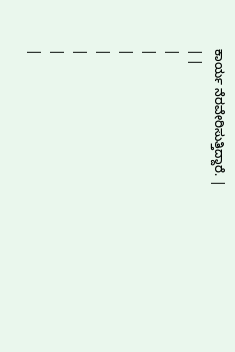ಕಾರ್ಯ ನೆರವೇರಿಸುತ್ತಿದ್ದಾರೆ. |
| |
|
|
|
|
|
|
|